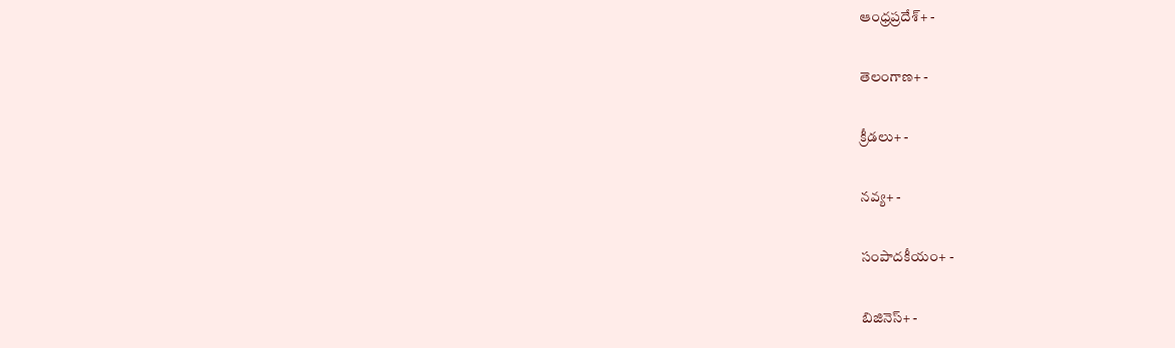ఆంధ్రప్రదేశ్+ -

తెలంగాణ+ -

క్రీడలు+ -

నవ్య+ -

సంపాదకీయం+ -

బిజినెస్+ -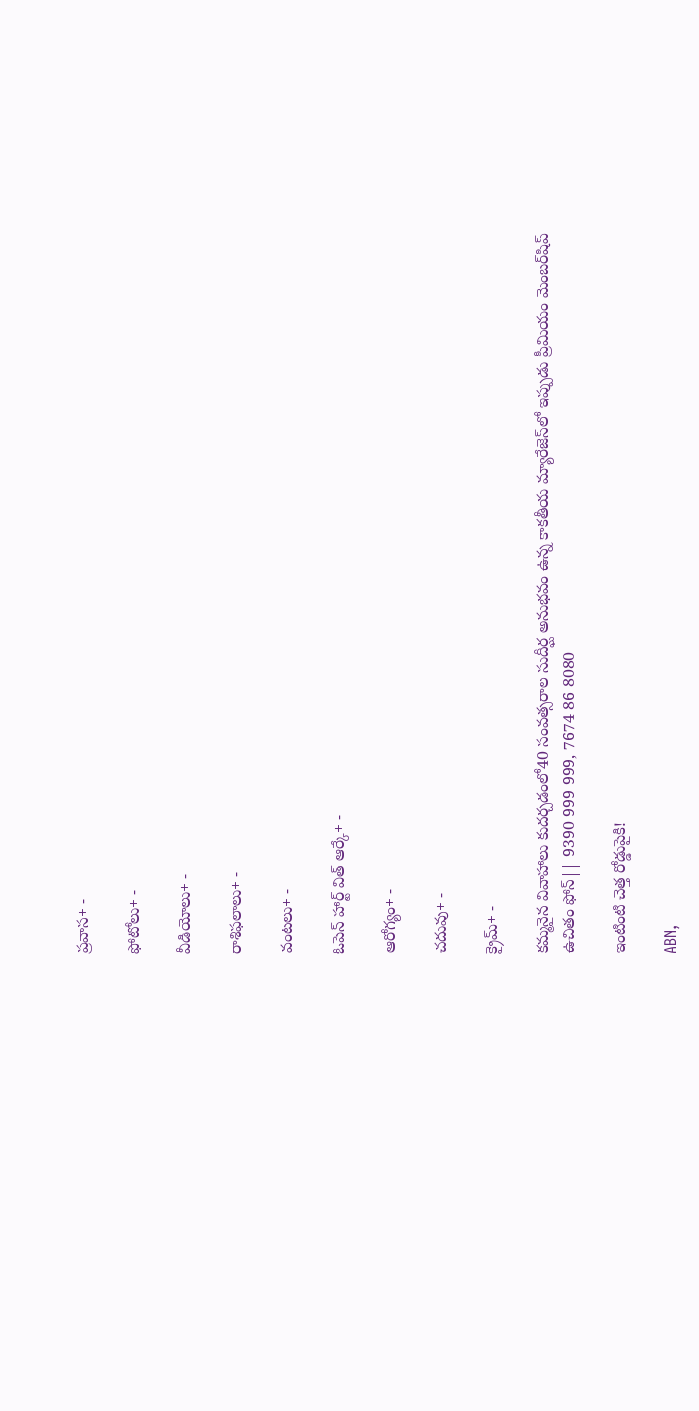ప్రవాస+ -

ఫోటోలు+ -

వీడియోలు+ -

రాశిఫలాలు+ -

వంటలు+ -

ఓపెన్ హార్ట్ విత్ ఆర్కే+ -

ఆరోగ్యం+ -

చదువు+ -

క్రైమ్+ -

కమ్మనైన వివాహాలు కుదర్చడంలో40 సంవత్సరాల సుదీర్ఘ అనుభవం ఉన్న కాకతీయ మ్యారేజెస్‌లో ఇప్పుడు ప్రీమియం మెంబర్‌షిప్‌ ఉచితం ఫోన్|| 9390 999 999, 7674 86 8080

ఇంటింటి చెత్త రోడ్డుపైకి!

ABN,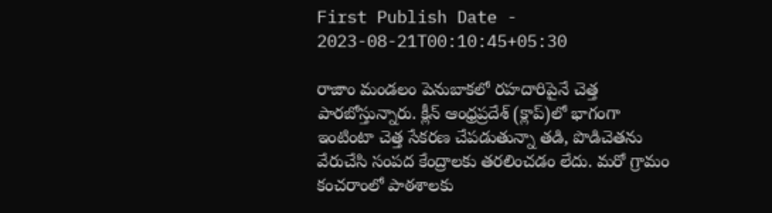First Publish Date - 2023-08-21T00:10:45+05:30

రాజాం మండలం పెనుబాకలో రహదారిపైనే చెత్త పారబోస్తున్నారు. క్లీన్‌ ఆంధ్రప్రదేశ్‌ (క్లాప్‌)లో భాగంగా ఇంటింటా చెత్త సేకరణ చేపడుతున్నా తడి, పొడిచెతను వేరుచేసి సంపద కేంద్రాలకు తరలించడం లేదు. మరో గ్రామం కంచరాంలో పాఠశాలకు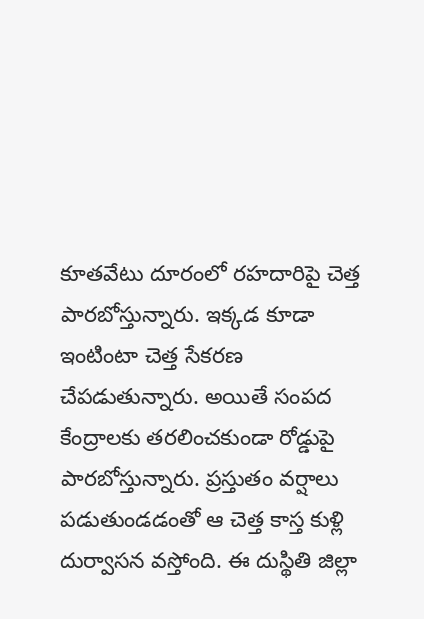కూతవేటు దూరంలో రహదారిపై చెత్త పారబోస్తున్నారు. ఇక్కడ కూడా ఇంటింటా చెత్త సేకరణ చేపడుతున్నారు. అయితే సంపద కేంద్రాలకు తరలించకుండా రోడ్డుపై పారబోస్తున్నారు. ప్రస్తుతం వర్షాలు పడుతుండడంతో ఆ చెత్త కాస్త కుళ్లి దుర్వాసన వస్తోంది. ఈ దుస్థితి జిల్లా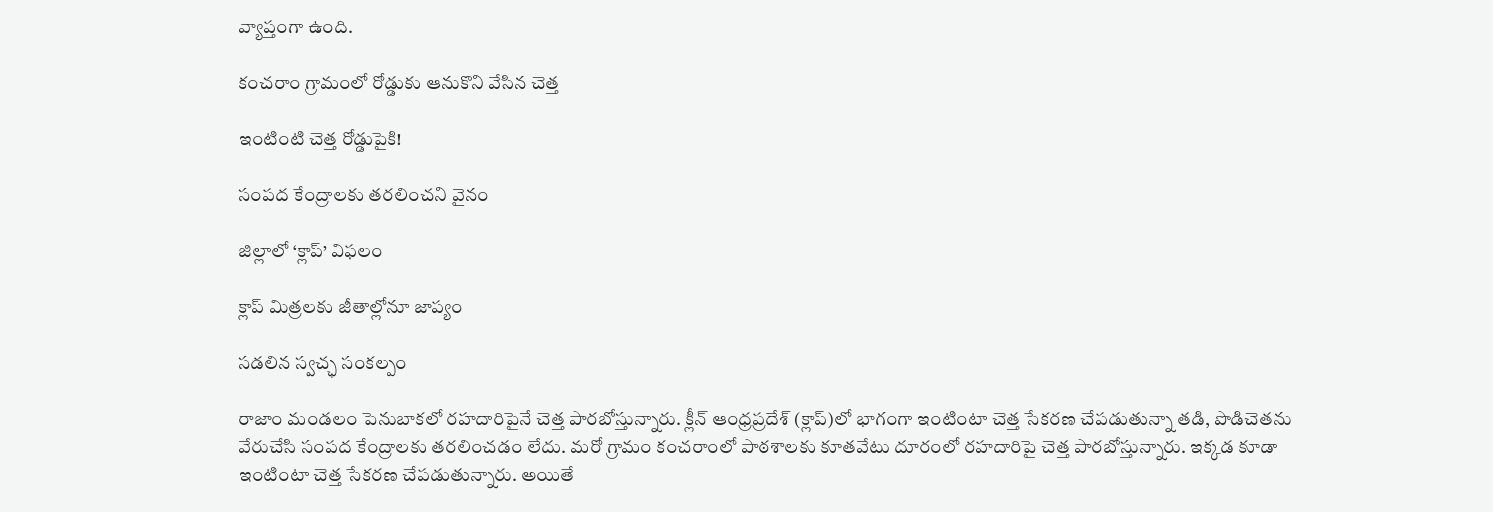వ్యాప్తంగా ఉంది.

కంచరాం గ్రామంలో రోడ్డుకు ఆనుకొని వేసిన చెత్త

ఇంటింటి చెత్త రోడ్డుపైకి!

సంపద కేంద్రాలకు తరలించని వైనం

జిల్లాలో ‘క్లాప్‌’ విఫలం

క్లాప్‌ మిత్రలకు జీతాల్లోనూ జాప్యం

సడలిన స్వచ్ఛ సంకల్పం

రాజాం మండలం పెనుబాకలో రహదారిపైనే చెత్త పారబోస్తున్నారు. క్లీన్‌ ఆంధ్రప్రదేశ్‌ (క్లాప్‌)లో భాగంగా ఇంటింటా చెత్త సేకరణ చేపడుతున్నా తడి, పొడిచెతను వేరుచేసి సంపద కేంద్రాలకు తరలించడం లేదు. మరో గ్రామం కంచరాంలో పాఠశాలకు కూతవేటు దూరంలో రహదారిపై చెత్త పారబోస్తున్నారు. ఇక్కడ కూడా ఇంటింటా చెత్త సేకరణ చేపడుతున్నారు. అయితే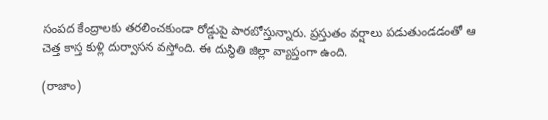సంపద కేంద్రాలకు తరలించకుండా రోడ్డుపై పారబోస్తున్నారు. ప్రస్తుతం వర్షాలు పడుతుండడంతో ఆ చెత్త కాస్త కుళ్లి దుర్వాసన వస్తోంది. ఈ దుస్థితి జిల్లా వ్యాప్తంగా ఉంది.

(రాజాం)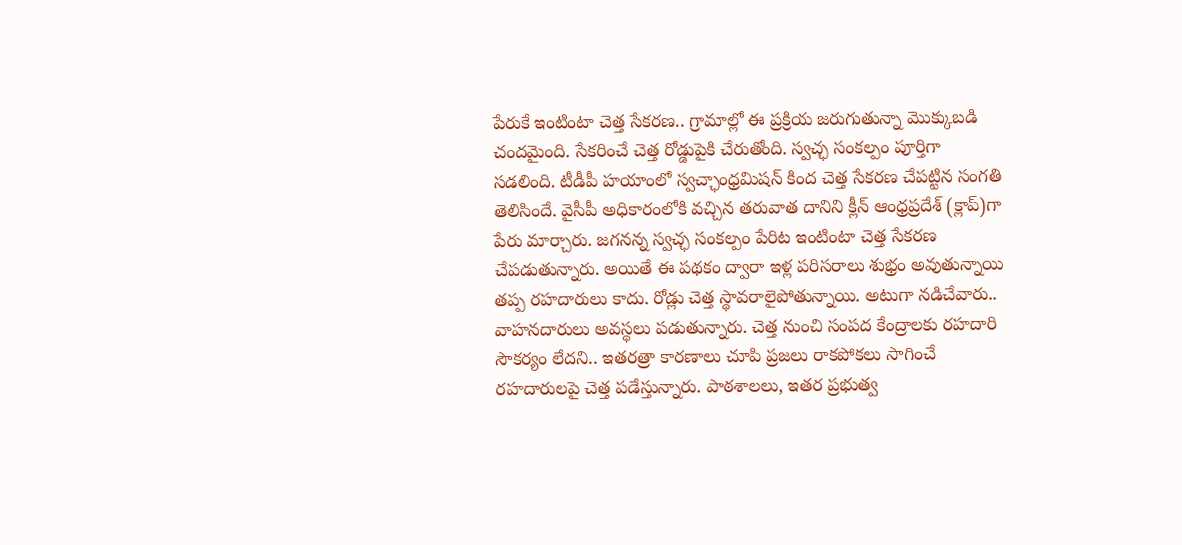పేరుకే ఇంటింటా చెత్త సేకరణ.. గ్రామాల్లో ఈ ప్రక్రియ జరుగుతున్నా మొక్కుబడి చందమైంది. సేకరించే చెత్త రోడ్డుపైకి చేరుతోంది. స్వచ్ఛ సంకల్పం పూర్తిగా సడలింది. టీడీపీ హయాంలో స్వచ్ఛాంధ్రమిషన్‌ కింద చెత్త సేకరణ చేపట్టిన సంగతి తెలిసిందే. వైసీపీ అధికారంలోకి వచ్చిన తరువాత దానిని క్లీన్‌ ఆంధ్రప్రదేశ్‌ (క్లాప్‌)గా పేరు మార్చారు. జగనన్న స్వచ్ఛ సంకల్పం పేరిట ఇంటింటా చెత్త సేకరణ చేపడుతున్నారు. అయితే ఈ పథకం ద్వారా ఇళ్ల పరిసరాలు శుభ్రం అవుతున్నాయి తప్ప రహదారులు కాదు. రోడ్లు చెత్త స్థావరాలైపోతున్నాయి. అటుగా నడిచేవారు.. వాహనదారులు అవస్థలు పడుతున్నారు. చెత్త నుంచి సంపద కేంద్రాలకు రహదారి సౌకర్యం లేదని.. ఇతరత్రా కారణాలు చూపి ప్రజలు రాకపోకలు సాగించే రహదారులపై చెత్త పడేస్తున్నారు. పాఠశాలలు, ఇతర ప్రభుత్వ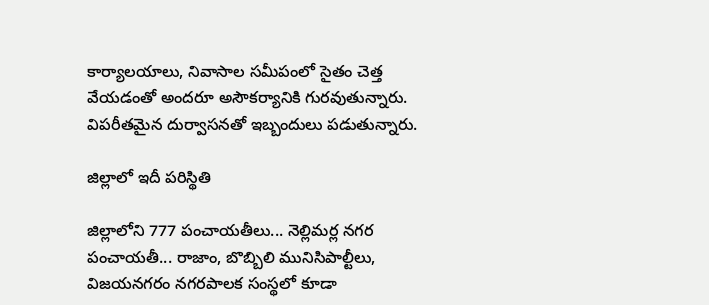కార్యాలయాలు, నివాసాల సమీపంలో సైతం చెత్త వేయడంతో అందరూ అసౌకర్యానికి గురవుతున్నారు. విపరీతమైన దుర్వాసనతో ఇబ్బందులు పడుతున్నారు.

జిల్లాలో ఇదీ పరిస్థితి

జిల్లాలోని 777 పంచాయతీలు... నెల్లిమర్ల నగర పంచాయతీ... రాజాం, బొబ్బిలి మునిసిపాల్టీలు, విజయనగరం నగరపాలక సంస్థలో కూడా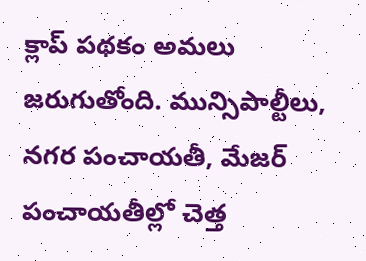క్లాప్‌ పథకం అమలు జరుగుతోంది. మున్సిపాల్టీలు, నగర పంచాయతీ, మేజర్‌ పంచాయతీల్లో చెత్త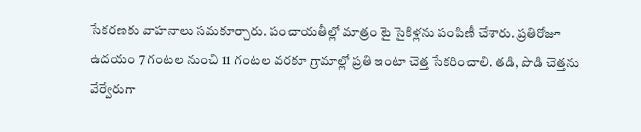సేకరణకు వాహనాలు సమకూర్చారు. పంచాయతీల్లో మాత్రం టై సైకిళ్లను పంపిణీ చేశారు. ప్రతిరోజూ ఉదయం 7 గంటల నుంచి 11 గంటల వరకూ గ్రామాల్లో ప్రతి ఇంటా చెత్త సేకరించాలి. తడి, పొడి చెత్తను వేర్వేరుగా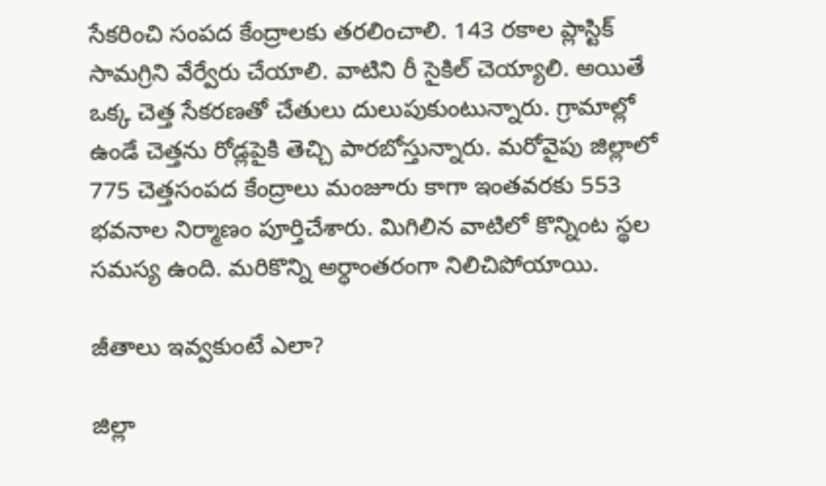సేకరించి సంపద కేంద్రాలకు తరలించాలి. 143 రకాల ప్లాస్టిక్‌ సామగ్రిని వేర్వేరు చేయాలి. వాటిని రీ సైకిల్‌ చెయ్యాలి. అయితే ఒక్క చెత్త సేకరణతో చేతులు దులుపుకుంటున్నారు. గ్రామాల్లో ఉండే చెత్తను రోడ్లపైకి తెచ్చి పారబోస్తున్నారు. మరోవైపు జిల్లాలో 775 చెత్తసంపద కేంద్రాలు మంజూరు కాగా ఇంతవరకు 553 భవనాల నిర్మాణం పూర్తిచేశారు. మిగిలిన వాటిలో కొన్నింట స్థల సమస్య ఉంది. మరికొన్ని అర్ధాంతరంగా నిలిచిపోయాయి.

జీతాలు ఇవ్వకుంటే ఎలా?

జిల్లా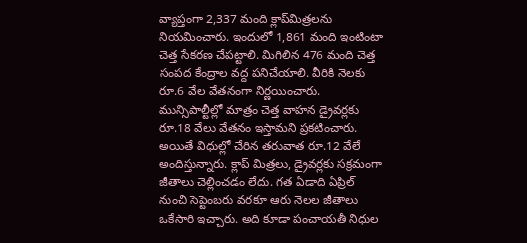వ్యాప్తంగా 2,337 మంది క్లాప్‌మిత్రలను నియమించారు. ఇందులో 1,861 మంది ఇంటింటా చెత్త సేకరణ చేపట్టాలి. మిగిలిన 476 మంది చెత్త సంపద కేంద్రాల వద్ద పనిచేయాలి. వీరికి నెలకు రూ.6 వేల వేతనంగా నిర్ణయించారు. మున్సిపాల్టీల్లో మాత్రం చెత్త వాహన డ్రైవర్లకు రూ.18 వేలు వేతనం ఇస్తామని ప్రకటించారు. అయితే విధుల్లో చేరిన తరువాత రూ.12 వేలే అందిస్తున్నారు. క్లాప్‌ మిత్రలు, డ్రైవర్లకు సక్రమంగా జీతాలు చెల్లించడం లేదు. గత ఏడాది ఏప్రిల్‌ నుంచి సెప్టెంబరు వరకూ ఆరు నెలల జీతాలు ఒకేసారి ఇచ్చారు. అది కూడా పంచాయతీ నిధుల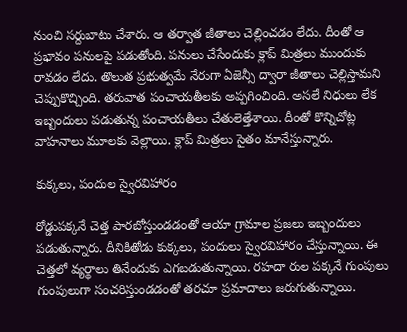నుంచి సర్దుబాటు చేశారు. ఆ తర్వాత జీతాలు చెల్లించడం లేదు. దీంతో ఆ ప్రభావం పనులపై పడుతోంది. పనులు చేసేందుకు క్లాప్‌ మిత్రలు ముందుకు రావడం లేదు. తొలుత ప్రభుత్వమే నేరుగా ఏజెన్సీ ద్వారా జీతాలు చెల్లిస్తామని చెప్పుకొచ్చింది. తరువాత పంచాయతీలకు అప్పగించింది. అసలే నిధులు లేక ఇబ్బందులు పడుతున్న పంచాయతీలు చేతులెత్తేశాయి. దీంతో కొన్నిచోట్ల వాహనాలు మూలకు వెల్లాయి. క్లాప్‌ మిత్రలు సైతం మానేస్తున్నారు.

కుక్కలు, పందుల స్వైరవిహారం

రోడ్డుపక్కనే చెత్త పారబోస్తుండడంతో ఆయా గ్రామాల ప్రజలు ఇబ్బందులు పడుతున్నారు. దీనికితోడు కుక్కలు, పందులు స్వైరవిహారం చేస్తున్నాయి. ఈ చెత్తలో వ్యర్థాలు తినేందుకు ఎగబడుతున్నాయి. రహదా రుల పక్కనే గుంపులు గుంపులుగా సంచరిస్తుండడంతో తరచూ ప్రమాదాలు జరుగుతున్నాయి.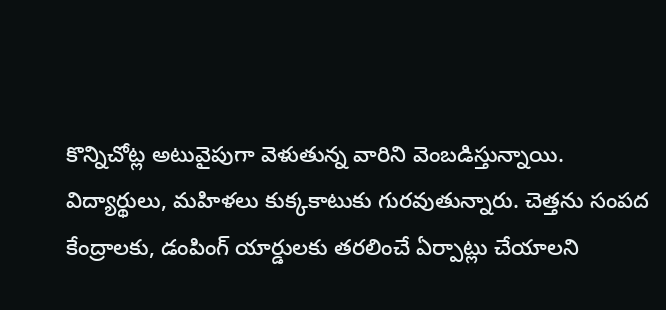కొన్నిచోట్ల అటువైపుగా వెళుతున్న వారిని వెంబడిస్తున్నాయి. విద్యార్థులు, మహిళలు కుక్కకాటుకు గురవుతున్నారు. చెత్తను సంపద కేంద్రాలకు, డంపింగ్‌ యార్డులకు తరలించే ఏర్పాట్లు చేయాలని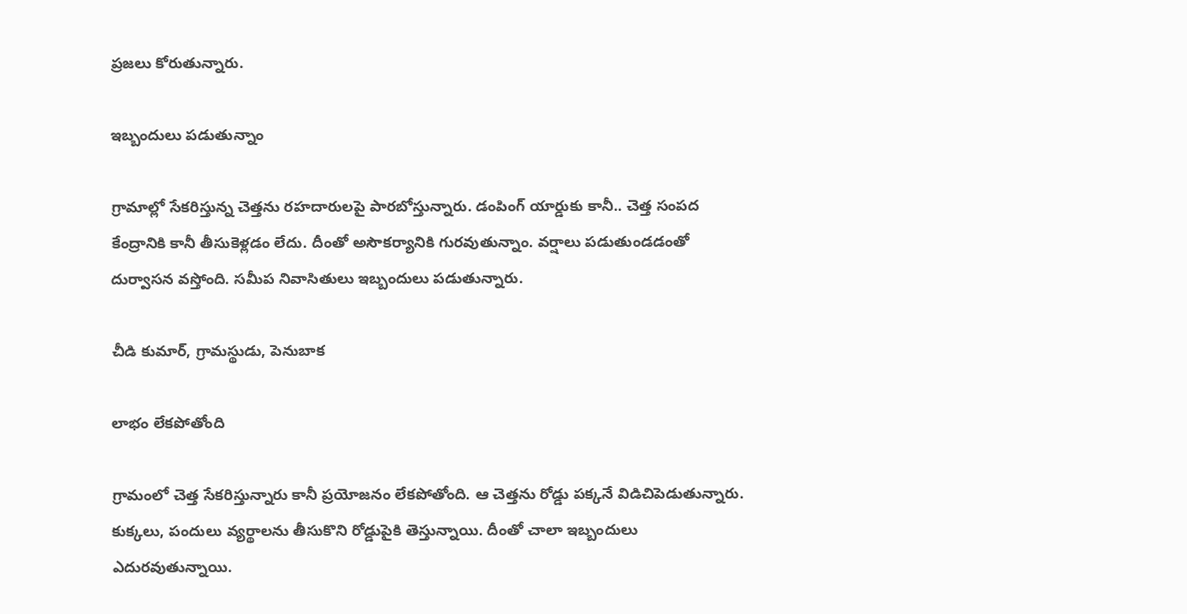ప్రజలు కోరుతున్నారు.

ఇబ్బందులు పడుతున్నాం

గ్రామాల్లో సేకరిస్తున్న చెత్తను రహదారులపై పారబోస్తున్నారు. డంపింగ్‌ యార్డుకు కానీ.. చెత్త సంపద కేంద్రానికి కానీ తీసుకెళ్లడం లేదు. దీంతో అసౌకర్యానికి గురవుతున్నాం. వర్షాలు పడుతుండడంతో దుర్వాసన వస్తోంది. సమీప నివాసితులు ఇబ్బందులు పడుతున్నారు.

చీడి కుమార్‌, గ్రామస్థుడు, పెనుబాక

లాభం లేకపోతోంది

గ్రామంలో చెత్త సేకరిస్తున్నారు కానీ ప్రయోజనం లేకపోతోంది. ఆ చెత్తను రోడ్డు పక్కనే విడిచిపెడుతున్నారు. కుక్కలు, పందులు వ్యర్థాలను తీసుకొని రోడ్డుపైకి తెస్తున్నాయి. దీంతో చాలా ఇబ్బందులు ఎదురవుతున్నాయి.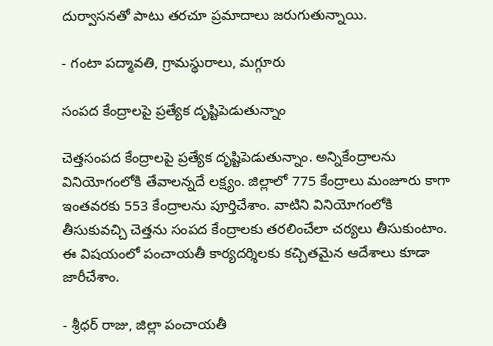దుర్వాసనతో పాటు తరచూ ప్రమాదాలు జరుగుతున్నాయి.

- గంటా పద్మావతి, గ్రామస్థురాలు, మగ్గూరు

సంపద కేంద్రాలపై ప్రత్యేక దృష్టిపెడుతున్నాం

చెత్తసంపద కేంద్రాలపై ప్రత్యేక దృష్టిపెడుతున్నాం. అన్నికేంద్రాలను వినియోగంలోకి తేవాలన్నదే లక్ష్యం. జిల్లాలో 775 కేంద్రాలు మంజూరు కాగా ఇంతవరకు 553 కేంద్రాలను పూర్తిచేశాం. వాటిని వినియోగంలోకి తీసుకువచ్చి చెత్తను సంపద కేంద్రాలకు తరలించేలా చర్యలు తీసుకుంటాం. ఈ విషయంలో పంచాయతీ కార్యదర్శిలకు కచ్చితమైన ఆదేశాలు కూడా జారీచేశాం.

- శ్రీధర్‌ రాజు, జిల్లా పంచాయతీ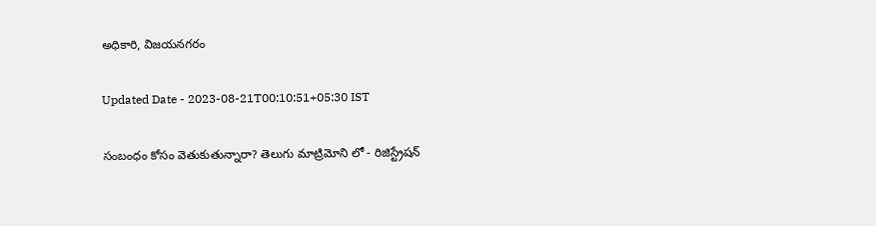అధికారి, విజయనగరం

Updated Date - 2023-08-21T00:10:51+05:30 IST

సంబంధం కోసం వెతుకుతున్నారా? తెలుగు మాట్రిమోని లో - రిజిస్ట్రేషన్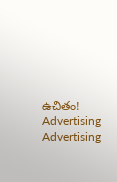ఉచితం!
Advertising
Advertising